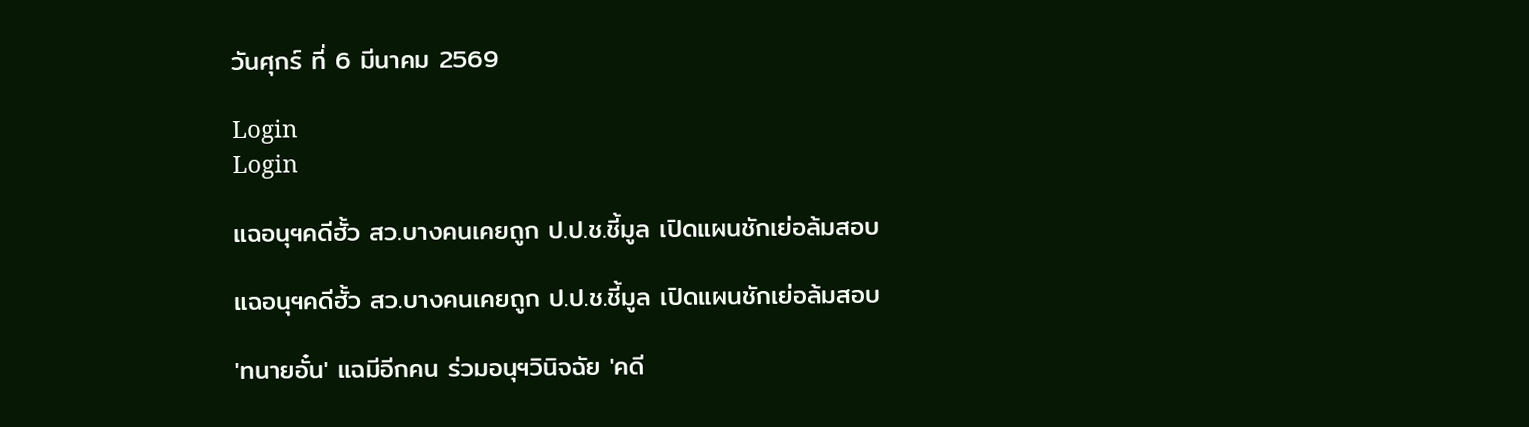วันศุกร์ ที่ 6 มีนาคม 2569

Login
Login

แฉอนุฯคดีฮั้ว สว.บางคนเคยถูก ป.ป.ช.ชี้มูล เปิดแผนชักเย่อล้มสอบ

แฉอนุฯคดีฮั้ว สว.บางคนเคยถูก ป.ป.ช.ชี้มูล เปิดแผนชักเย่อล้มสอบ

'ทนายอั๋น' แฉมีอีกคน ร่วมอนุฯวินิจฉัย 'คดี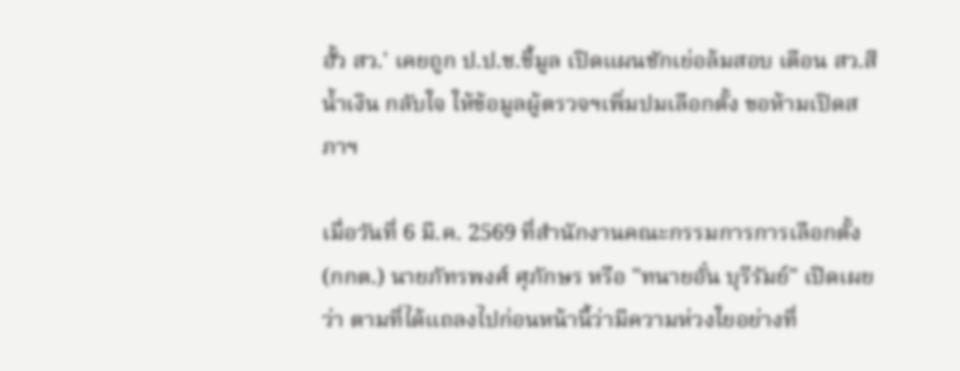ฮั้ว สว.' เคยถูก ป.ป.ช.ชี้มูล เปิดแผนชักเย่อล้มสอบ เตือน สว.สีน้ำเงิน กลับใจ ให้ข้อมูลผู้ตรวจฯเพิ่มปมเลือกตั้ง ขอห้ามเปิดสภาฯ

เมื่อวันที่ 6 มี.ค. 2569 ที่สำนักงานคณะกรรมการการเลือกตั้ง (กกต.) นายภัทรพงศ์ ศุภักษร หรือ "ทนายอั๋น บุรีรัมย์" เปิดเผยว่า ตามที่ได้แถลงไปก่อนหน้านี้ว่ามีความห่วงใยอย่างที่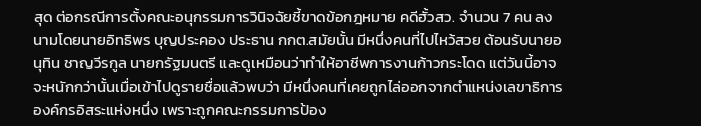สุด ต่อกรณีการตั้งคณะอนุกรรมการวินิจฉัยชี้ขาดข้อกฎหมาย คดีฮั้วสว. จำนวน 7 คน ลงนามโดยนายอิทธิพร บุญประคอง ประธาน กกต.สมัยนั้น มีหนึ่งคนที่ไปไหว้สวย ต้อนรับนายอนุทิน ชาญวีรกูล นายกรัฐมนตรี และดูเหมือนว่าทำให้อาชีพการงานก้าวกระโดด แต่วันนี้อาจจะหนักกว่านั้นเมื่อเข้าไปดูรายชื่อแล้วพบว่า มีหนึ่งคนที่เคยถูกไล่ออกจากตำแหน่งเลขาธิการองค์กรอิสระแห่งหนึ่ง เพราะถูกคณะกรรมการป้อง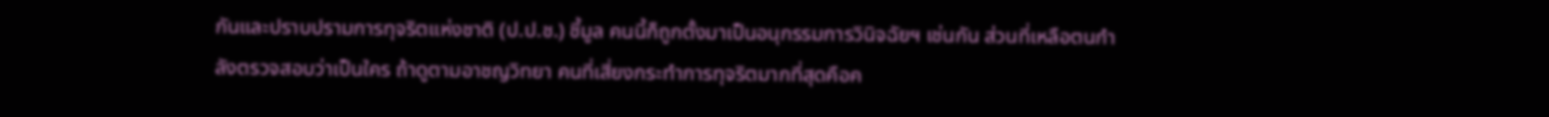กันและปราบปรามการทุจริตแห่งชาติ (ป.ป.ช.) ชี้มูล คนนี้ก็ถูกตั้งมาเป็นอนุกรรมการวินิจฉัยฯ เช่นกัน ส่วนที่เหลือตนกำลังตรวจสอบว่าเป็นใคร ถ้าดูตามอาชญวิทยา คนที่เสี่ยงกระทำการทุจริตมากที่สุดคือค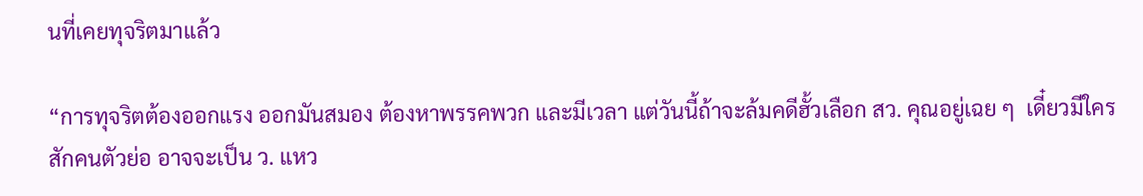นที่เคยทุจริตมาแล้ว

“การทุจริตต้องออกแรง ออกมันสมอง ต้องหาพรรคพวก และมีเวลา แต่วันนี้ถ้าจะล้มคดีฮั้วเลือก สว. คุณอยู่เฉย ๆ  เดี๋ยวมีใครสักคนตัวย่อ อาจจะเป็น ว. แหว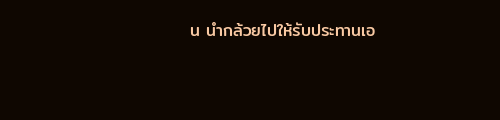น นำกล้วยไปให้รับประทานเอ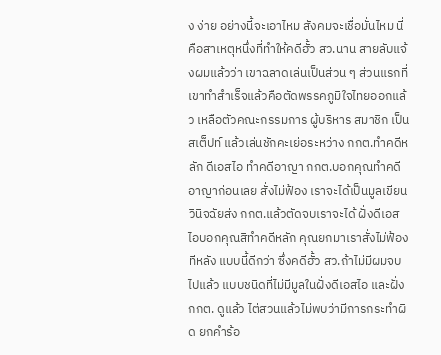ง ง่าย อย่างนี้จะเอาไหม สังคมจะเชื่อมั่นไหม นี่คือสาเหตุหนึ่งที่ทำให้คดีฮั้ว สว.นาน สายลับแจ้งผมแล้วว่า เขาฉลาดเล่นเป็นส่วน ๆ ส่วนแรกที่เขาทำสำเร็จแล้วคือตัดพรรคภูมิใจไทยออกแล้ว เหลือตัวคณะกรรมการ ผู้บริหาร สมาชิก เป็นสเต็ปท์ แล้วเล่นชักคะเย่อระหว่าง กกต.ทำคดีหลัก ดีเอสไอ ทำคดีอาญา กกต.บอกคุณทำคดีอาญาก่อนเลย สั่งไม่ฟ้อง เราจะได้เป็นมูลเขียนวินิจฉัยส่ง กกต.แล้วตัดจบเราจะได้ ฝั่งดีเอสไอบอกคุณสิทำคดีหลัก คุณยกมาเราสั่งไม่ฟ้องทีหลัง แบบนี้ดีกว่า ซึ่งคดีฮั้ว สว.ถ้าไม่มีผมจบไปแล้ว แบบชนิดที่ไม่มีมูลในฝั่งดีเอสไอ และฝั่ง กกต. ดูแล้ว ไต่สวนแล้วไม่พบว่ามีการกระทำผิด ยกคำร้อ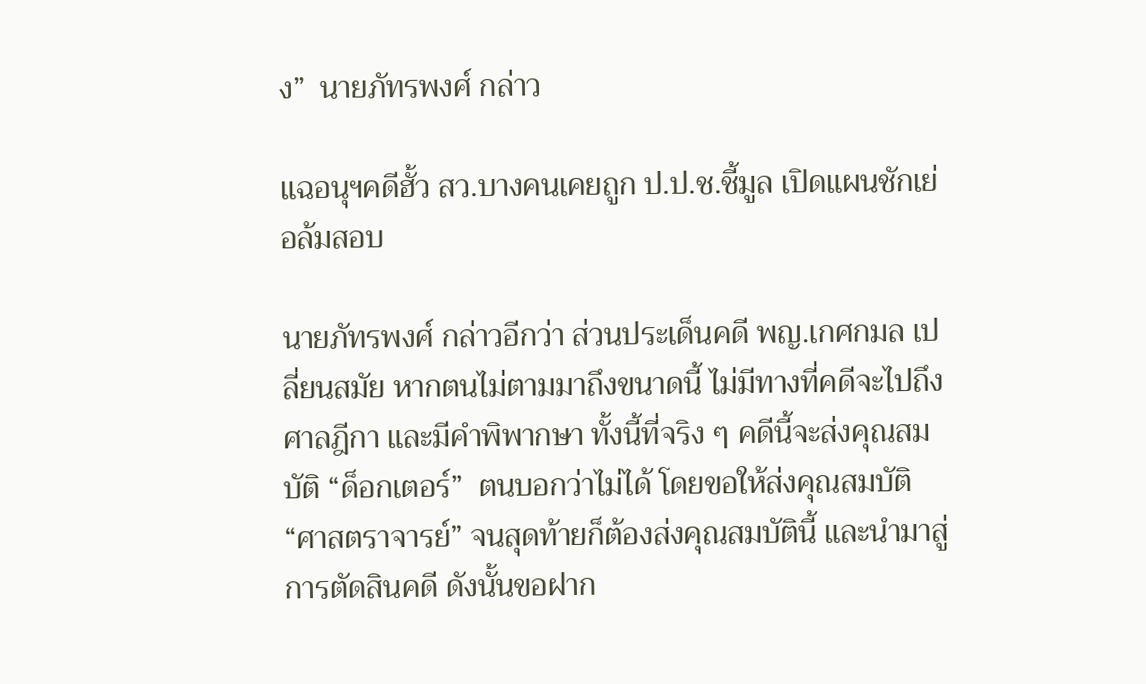ง”  นายภัทรพงศ์ กล่าว

แฉอนุฯคดีฮั้ว สว.บางคนเคยถูก ป.ป.ช.ชี้มูล เปิดแผนชักเย่อล้มสอบ

นายภัทรพงศ์ กล่าวอีกว่า ส่วนประเด็นคดี พญ.เกศกมล เปลี่ยนสมัย หากตนไม่ตามมาถึงขนาดนี้ ไม่มีทางที่คดีจะไปถึงศาลฎีกา และมีคำพิพากษา ทั้งนี้ที่จริง ๆ คดีนี้จะส่งคุณสมบัติ “ด็อกเตอร์”  ตนบอกว่าไม่ได้ โดยขอให้ส่งคุณสมบัติ “ศาสตราจารย์” จนสุดท้ายก็ต้องส่งคุณสมบัตินี้ และนำมาสู่การตัดสินคดี ดังนั้นขอฝาก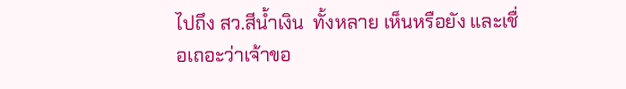ไปถึง สว.สีน้ำเงิน  ทั้งหลาย เห็นหรือยัง และเชื่อเถอะว่าเจ้าขอ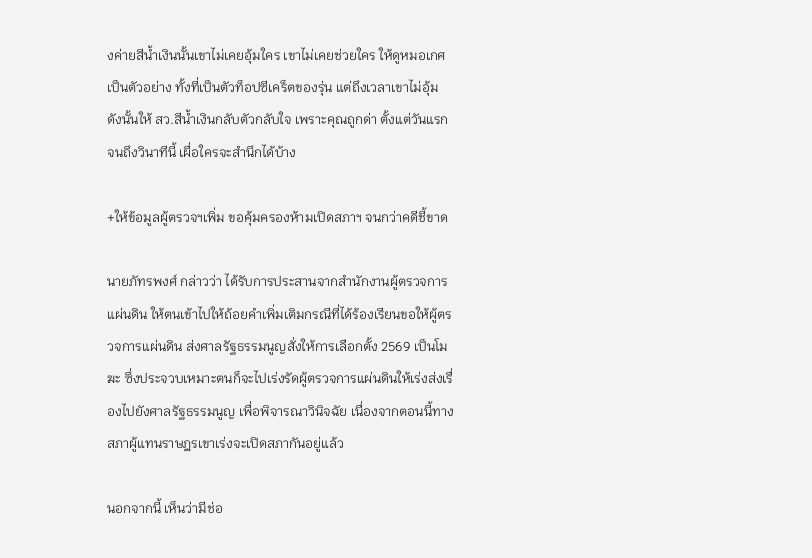งค่ายสีน้ำเงินนั้นเขาไม่เคยอุ้มใคร เขาไม่เคยช่วยใคร ให้ดูหมอเกศเป็นตัวอย่าง ทั้งที่เป็นตัวท็อปซีเคร็ตของรุ่น แต่ถึงเวลาเขาไม่อุ้ม ดังนั้นให้ สว.สีน้ำเงินกลับตัวกลับใจ เพราะคุณถูกด่า ตั้งแต่วันแรกจนถึงวินาทีนี้ เผื่อใครจะสำนึกได้บ้าง

+ให้ข้อมูลผู้ตรวจฯเพิ่ม ขอคุ้มครองห้ามเปิดสภาฯ จนกว่าคดีชี้ขาด

นายภัทรพงศ์ กล่าวว่า ได้รับการประสานจากสำนักงานผู้ตรวจการแผ่นดิน ให้ตนเข้าไปให้ถ้อยคำเพิ่มเติมกรณีที่ได้ร้องเรียนขอให้ผู้ตรวจการแผ่นดิน ส่งศาลรัฐธรรมนูญสั่งให้การเลือกตั้ง 2569 เป็นโมฆะ ซึ่งประจวบเหมาะตนก็จะไปเร่งรัดผู้ตรวจการแผ่นดินให้เร่งส่งเรื่องไปยังศาลรัฐธรรมนูญ เพื่อพิจารณาวินิจฉัย เนื่องจากตอนนี้ทางสภาผู้แทนราษฎรเขาเร่งจะเปิดสภากันอยู่แล้ว

นอกจากนี้ เห็นว่ามีช่อ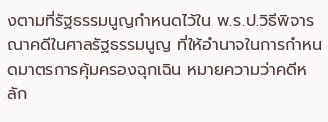งตามที่รัฐธรรมนูญกำหนดไว้ใน พ.ร.ป.วิธีพิจารณาคดีในศาลรัฐธรรมนูญ ที่ให้อำนาจในการกำหนดมาตรการคุ้มครองฉุกเฉิน หมายความว่าคดีหลัก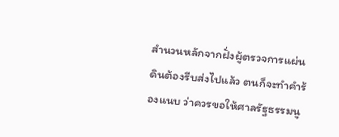สำนวนหลักจากฝั่งผู้ตรวจการแผ่นดินต้องรีบส่งไปแล้ว ตนก็จะทำคำร้องแนบ ว่าควรขอให้ศาลรัฐธรรมนู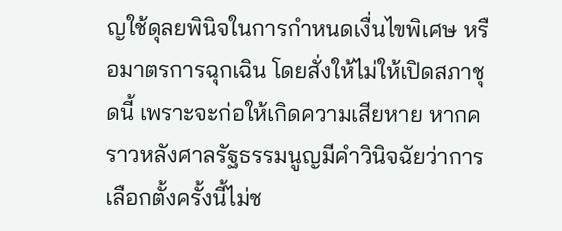ญใช้ดุลยพินิจในการกำหนดเงื่นไขพิเศษ หรือมาตรการฉุกเฉิน โดยสั่งให้ไม่ให้เปิดสภาชุดนี้ เพราะจะก่อให้เกิดความเสียหาย หากคราวหลังศาลรัฐธรรมนูญมีคำวินิจฉัยว่าการเลือกตั้งครั้งนี้ไม่ช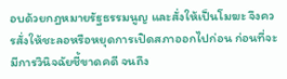อบด้วยกฎหมายรัฐธรรมนูญ และสั่งให้เป็นโมฆะ จึงควรสั่งให้ชะลอหรือหยุดการเปิดสภาออกไปก่อน ก่อนที่จะมีการวินิจฉัยชี้ขาดคดี จนถึง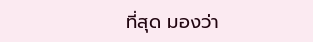ที่สุด มองว่า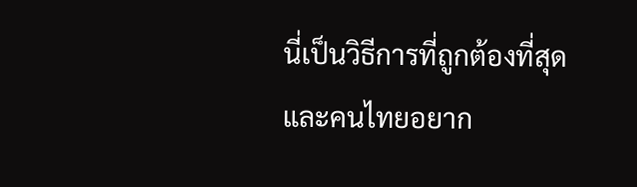นี่เป็นวิธีการที่ถูกต้องที่สุด และคนไทยอยาก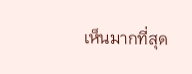เห็นมากที่สุด